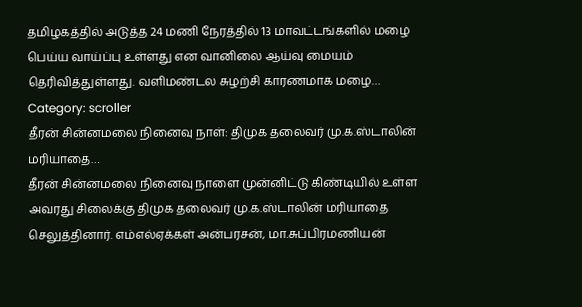தமிழகத்தில் அடுத்த 24 மணி நேரத்தில் 13 மாவட்டங்களில் மழை பெய்ய வாய்ப்பு உள்ளது என வானிலை ஆய்வு மையம் தெரிவித்துள்ளது. வளிமண்டல சுழற்சி காரணமாக மழை…
Category: scroller
தீரன் சின்னமலை நினைவு நாள்: திமுக தலைவர் மு.க.ஸ்டாலின் மரியாதை…
தீரன் சின்னமலை நினைவு நாளை முன்னிட்டு கிண்டியில் உள்ள அவரது சிலைக்கு திமுக தலைவர் மு.க.ஸ்டாலின் மரியாதை செலுத்தினார். எம்எல்ஏக்கள் அன்பரசன், மா.சுப்பிரமணியன்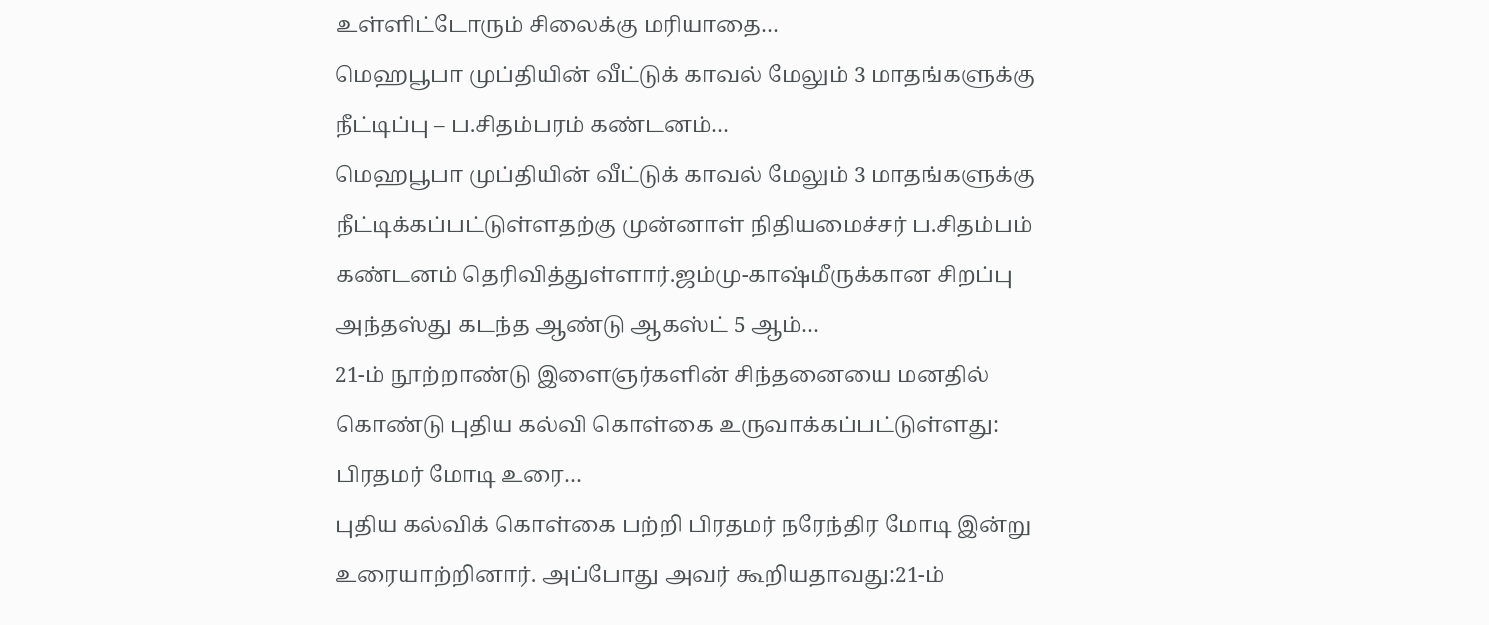உள்ளிட்டோரும் சிலைக்கு மரியாதை…
மெஹபூபா முப்தியின் வீட்டுக் காவல் மேலும் 3 மாதங்களுக்கு நீட்டிப்பு – ப.சிதம்பரம் கண்டனம்…
மெஹபூபா முப்தியின் வீட்டுக் காவல் மேலும் 3 மாதங்களுக்கு நீட்டிக்கப்பட்டுள்ளதற்கு முன்னாள் நிதியமைச்சர் ப.சிதம்பம் கண்டனம் தெரிவித்துள்ளார்.ஜம்மு-காஷ்மீருக்கான சிறப்பு அந்தஸ்து கடந்த ஆண்டு ஆகஸ்ட் 5 ஆம்…
21-ம் நூற்றாண்டு இளைஞர்களின் சிந்தனையை மனதில் கொண்டு புதிய கல்வி கொள்கை உருவாக்கப்பட்டுள்ளது: பிரதமர் மோடி உரை…
புதிய கல்விக் கொள்கை பற்றி பிரதமர் நரேந்திர மோடி இன்று உரையாற்றினார். அப்போது அவர் கூறியதாவது:21-ம்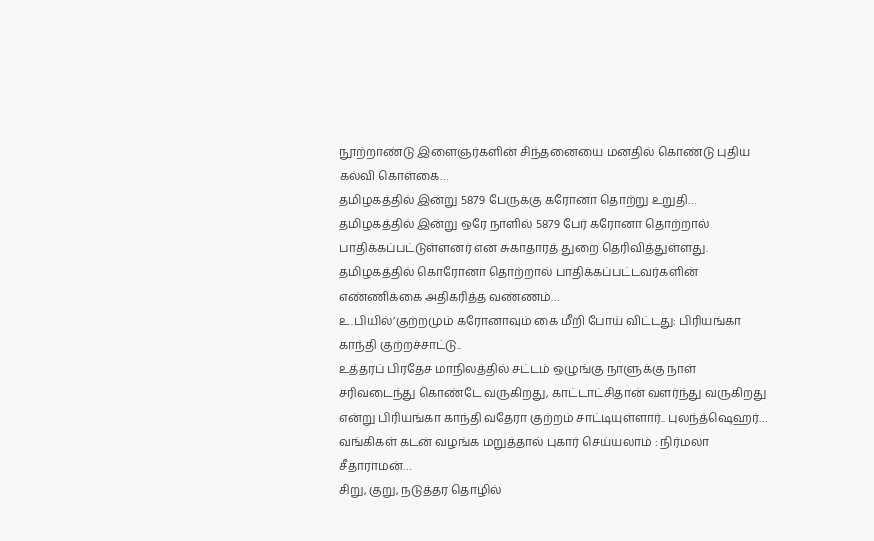நூற்றாண்டு இளைஞர்களின் சிந்தனையை மனதில் கொண்டு புதிய கல்வி கொள்கை…
தமிழகத்தில் இன்று 5879 பேருக்கு கரோனா தொற்று உறுதி…
தமிழகத்தில் இன்று ஒரே நாளில் 5879 பேர் கரோனா தொற்றால் பாதிக்கப்பட்டுள்ளனர் என சுகாதாரத் துறை தெரிவித்துள்ளது. தமிழகத்தில் கொரோனா தொற்றால் பாதிக்கப்பட்டவர்களின் எண்ணிக்கை அதிகரித்த வண்ணம்…
உ.பியில்’குற்றமும் கரோனாவும் கை மீறி போய் விட்டது: பிரியங்கா காந்தி குற்றச்சாட்டு..
உத்தரப் பிரதேச மாநிலத்தில் சட்டம் ஒழுங்கு நாளுக்கு நாள் சரிவடைந்து கொண்டே வருகிறது, காட்டாட்சிதான் வளர்ந்து வருகிறது என்று பிரியங்கா காந்தி வதேரா குற்றம் சாட்டியுள்ளார்.. புலந்த்ஷெஹர்…
வங்கிகள் கடன் வழங்க மறுத்தால் புகார் செய்யலாம் : நிர்மலா சீதாராமன்…
சிறு, குறு, நடுத்தர தொழில்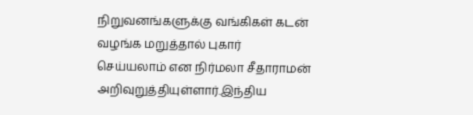நிறுவனங்களுக்கு வங்கிகள் கடன் வழங்க மறுத்தால் புகார் செய்யலாம் என நிர்மலா சீதாராமன் அறிவுறுத்தியுள்ளார்.இந்திய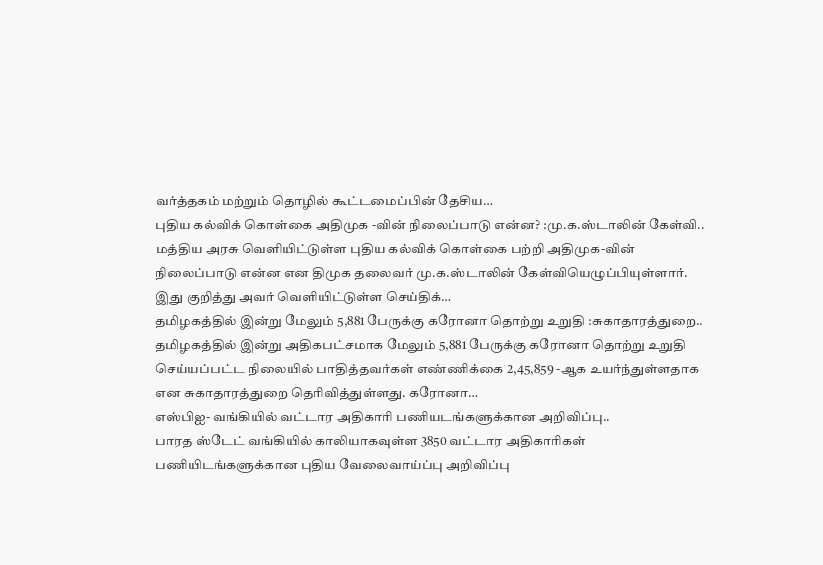வர்த்தகம் மற்றும் தொழில் கூட்டமைப்பின் தேசிய…
புதிய கல்விக் கொள்கை அதிமுக -வின் நிலைப்பாடு என்ன? :மு.க.ஸ்டாலின் கேள்வி..
மத்திய அரசு வெளியிட்டுள்ள புதிய கல்விக் கொள்கை பற்றி அதிமுக-வின் நிலைப்பாடு என்ன என திமுக தலைவர் மு.க.ஸ்டாலின் கேள்வியெழுப்பியுள்ளார். இது குறித்து அவர் வெளியிட்டுள்ள செய்திக்…
தமிழகத்தில் இன்று மேலும் 5,881 பேருக்கு கரோனா தொற்று உறுதி :சுகாதாரத்துறை..
தமிழகத்தில் இன்று அதிகபட்சமாக மேலும் 5,881 பேருக்கு கரோனா தொற்று உறுதி செய்யப்பட்ட நிலையில் பாதித்தவர்கள் எண்ணிக்கை 2,45,859 -ஆக உயர்ந்துள்ளதாக என சுகாதாரத்துறை தெரிவித்துள்ளது. கரோனா…
எஸ்பிஐ- வங்கியில் வட்டார அதிகாரி பணியடங்களுக்கான அறிவிப்பு..
பாரத ஸ்டேட் வங்கியில் காலியாகவுள்ள 3850 வட்டார அதிகாரிகள் பணியிடங்களுக்கான புதிய வேலைவாய்ப்பு அறிவிப்பு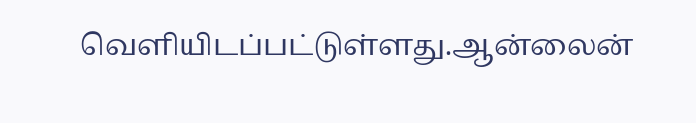வெளியிடப்பட்டுள்ளது.ஆன்லைன்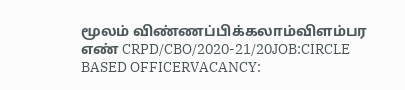மூலம் விண்ணப்பிக்கலாம்விளம்பர எண் CRPD/CBO/2020-21/20JOB:CIRCLE BASED OFFICERVACANCY: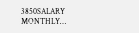3850SALARY MONTHLY…